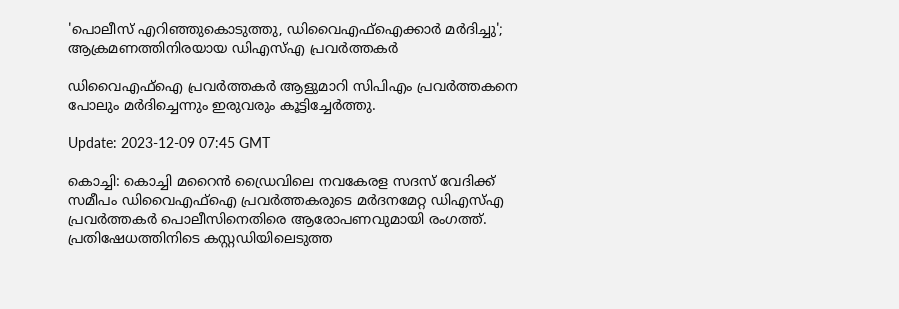'പൊലീസ് എറിഞ്ഞുകൊടുത്തു, ഡിവൈഎഫ്ഐക്കാർ മർദിച്ചു'; ആക്രമണത്തിനിരയായ ഡിഎസ്എ പ്രവർത്തകർ

ഡിവൈഎഫ്ഐ പ്രവർത്തകർ ആളുമാറി സിപിഎം പ്രവർത്തകനെ പോലും മർദിച്ചെന്നും ഇരുവരും കൂട്ടിച്ചേർത്തു.

Update: 2023-12-09 07:45 GMT

കൊച്ചി: കൊച്ചി മറൈൻ ഡ്രൈവിലെ നവകേരള സദസ് വേദിക്ക് സമീപം ഡിവൈഎഫ്ഐ പ്രവർത്തകരുടെ മർദനമേറ്റ ഡിഎസ്എ പ്രവർത്തകർ പൊലീസിനെതിരെ ആരോപണവുമായി രംഗത്ത്. പ്രതിഷേധത്തിനിടെ കസ്റ്റഡിയിലെടുത്ത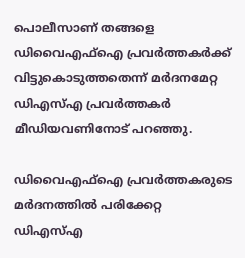പൊലീസാണ് തങ്ങളെ ഡിവൈഎഫ്ഐ പ്രവർത്തകർക്ക് വിട്ടുകൊടുത്തതെന്ന് മർദനമേറ്റ ഡിഎസ്എ പ്രവർത്തകർ മീഡിയവണിനോട് പറഞ്ഞു.

ഡിവൈഎഫ്ഐ പ്രവർത്തകരുടെ മർദനത്തിൽ പരിക്കേറ്റ ഡിഎസ്എ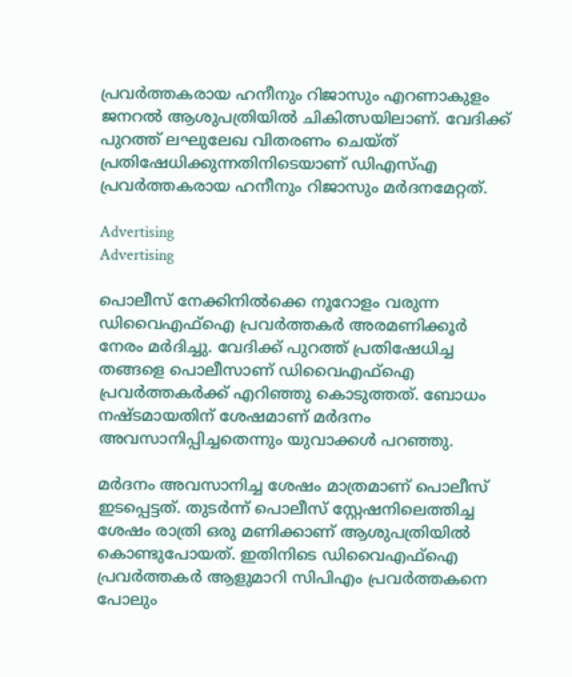പ്രവർത്തകരായ ഹനീനും റിജാസും എറണാകുളം ജനറൽ ആശുപത്രിയിൽ ചികിത്സയിലാണ്. വേദിക്ക് പുറത്ത് ലഘുലേഖ വിതരണം ചെയ്ത് പ്രതിഷേധിക്കുന്നതിനിടെയാണ് ഡിഎസ്എ പ്രവർത്തകരായ ഹനീനും റിജാസും മർദനമേറ്റത്.

Advertising
Advertising

പൊലീസ് നേക്കിനിൽക്കെ നൂറോളം വരുന്ന ഡിവൈഎഫ്ഐ പ്രവർത്തകർ അരമണിക്കൂർ നേരം മർദിച്ചു. വേദിക്ക് പുറത്ത് പ്രതിഷേധിച്ച തങ്ങളെ പൊലീസാണ് ഡിവൈഎഫ്ഐ പ്രവർത്തകർക്ക് എറിഞ്ഞു കൊടുത്തത്. ബോധം നഷ്ടമായതിന് ശേഷമാണ് മർദനം അവസാനിപ്പിച്ചതെന്നും യുവാക്കൾ പറഞ്ഞു.

മർദനം അവസാനിച്ച ശേഷം മാത്രമാണ് പൊലീസ് ഇടപ്പെട്ടത്. തുടർന്ന് പൊലീസ് സ്റ്റേഷനിലെത്തിച്ച ശേഷം രാത്രി ഒരു മണിക്കാണ് ആശുപത്രിയിൽ കൊണ്ടുപോയത്. ഇതിനിടെ ഡിവൈഎഫ്ഐ പ്രവർത്തകർ ആളുമാറി സിപിഎം പ്രവർത്തകനെ പോലും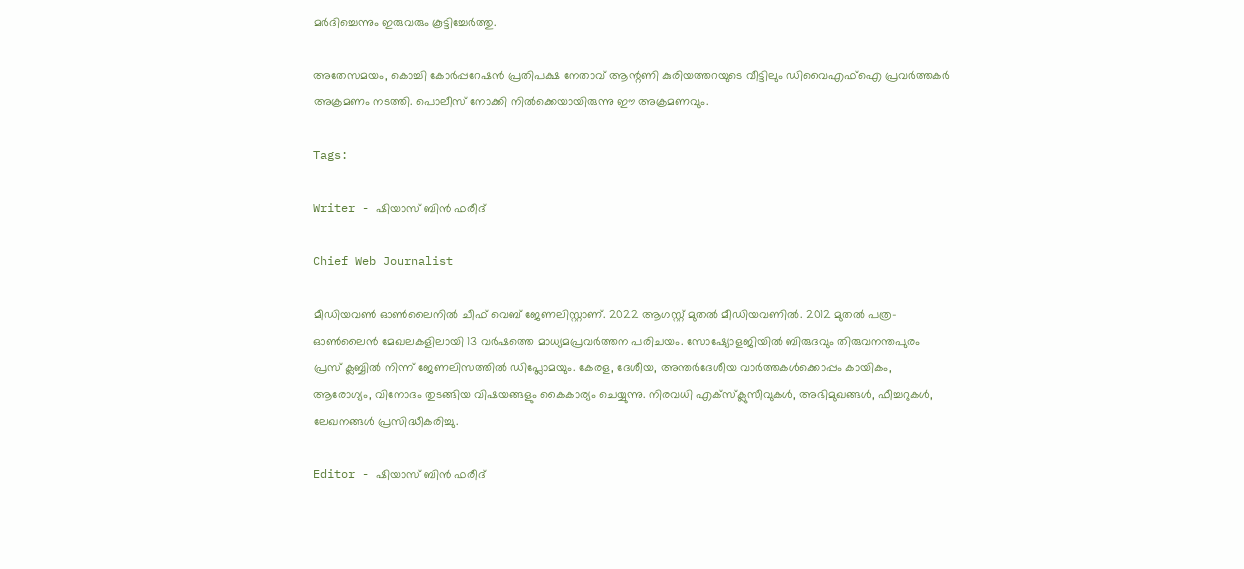മർദിച്ചെന്നും ഇരുവരും കൂട്ടിച്ചേർത്തു.

അതേസമയം, കൊച്ചി കോർപ്പറേഷൻ പ്രതിപക്ഷ നേതാവ് ആന്റണി കുരിയത്തറയുടെ വീട്ടിലും ഡിവൈഎഫ്ഐ പ്രവർത്തകർ അക്രമണം നടത്തി. പൊലീസ് നോക്കി നിൽക്കെയായിരുന്നു ഈ അക്രമണവും.

Tags:

Writer - ഷിയാസ് ബിന്‍ ഫരീദ്

Chief Web Journalist

മീഡിയവണ്‍ ഓണ്‍ലൈനില്‍ ചീഫ് വെബ് ജേണലിസ്റ്റാണ്. 2022 ആഗസ്റ്റ് മുതല്‍ മീഡിയവണില്‍. 2012 മുതല്‍ പത്ര- ഓണ്‍ലൈന്‍ മേഖലകളിലായി 13 വര്‍ഷത്തെ മാധ്യമപ്രവര്‍ത്തന പരിചയം. സോഷ്യോളജിയില്‍ ബിരുദവും തിരുവനന്തപുരം പ്രസ് ക്ലബ്ബില്‍ നിന്ന് ജേണലിസത്തില്‍ ഡിപ്ലോമയും. കേരള, ദേശീയ, അന്തര്‍ദേശീയ വാര്‍ത്തകള്‍ക്കൊപ്പം കായികം, ആരോഗ്യം, വിനോദം തുടങ്ങിയ വിഷയങ്ങളും കൈകാര്യം ചെയ്യുന്നു. നിരവധി എക്സ്ക്ലുസീവുകള്‍, അഭിമുഖങ്ങള്‍, ഫീച്ചറുകള്‍, ലേഖനങ്ങള്‍ പ്രസിദ്ധീകരിച്ചു.

Editor - ഷിയാസ് ബിന്‍ ഫരീദ്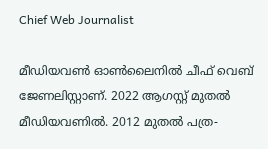Chief Web Journalist

മീഡിയവണ്‍ ഓണ്‍ലൈനില്‍ ചീഫ് വെബ് ജേണലിസ്റ്റാണ്. 2022 ആഗസ്റ്റ് മുതല്‍ മീഡിയവണില്‍. 2012 മുതല്‍ പത്ര-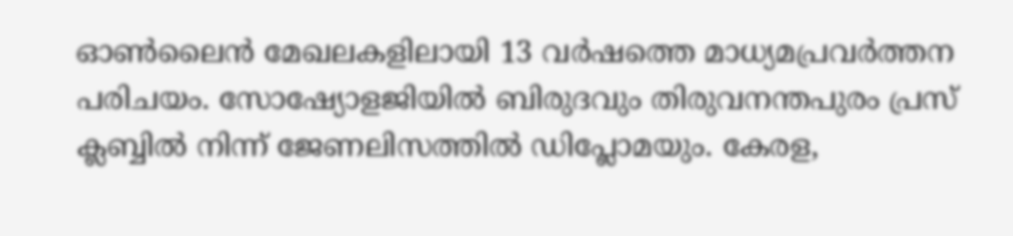ഓണ്‍ലൈന്‍ മേഖലകളിലായി 13 വര്‍ഷത്തെ മാധ്യമപ്രവര്‍ത്തന പരിചയം. സോഷ്യോളജിയില്‍ ബിരുദവും തിരുവനന്തപുരം പ്രസ് ക്ലബ്ബില്‍ നിന്ന് ജേണലിസത്തില്‍ ഡിപ്ലോമയും. കേരള,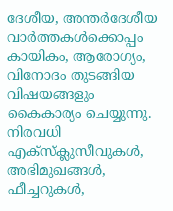ദേശീയ, അന്തര്‍ദേശീയ വാര്‍ത്തകള്‍ക്കൊപ്പം കായികം, ആരോഗ്യം, വിനോദം തുടങ്ങിയ വിഷയങ്ങളും കൈകാര്യം ചെയ്യുന്നു. നിരവധി എക്സ്ക്ലുസീവുകള്‍, അഭിമുഖങ്ങള്‍, ഫീച്ചറുകള്‍,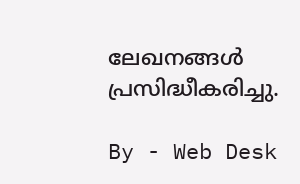ലേഖനങ്ങള്‍ പ്രസിദ്ധീകരിച്ചു.

By - Web Desk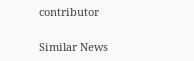contributor

Similar News